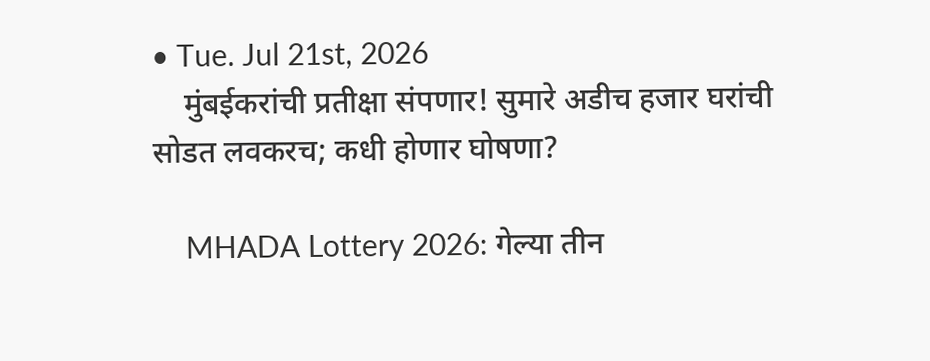• Tue. Jul 21st, 2026
    मुंबईकरांची प्रतीक्षा संपणार! सुमारे अडीच हजार घरांची सोडत लवकरच; कधी होणार घोषणा?

    MHADA Lottery 2026: गेल्या तीन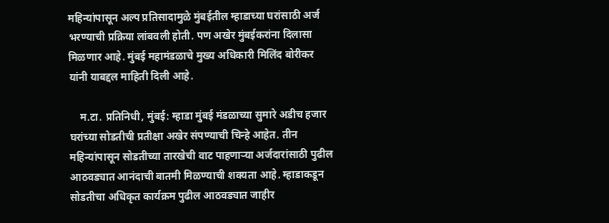महिन्यांपासून अल्प प्रतिसादामुळे मुंबईतील म्हाडाच्या घरांसाठी अर्ज भरण्याची प्रक्रिया लांबवली होती. पण अखेर मुंबईकरांना दिलासा मिळणार आहे. मुंबई महामंडळाचे मुख्य अधिकारी मिलिंद बोरीकर यांनी याबद्दल माहिती दिली आहे.

    म.टा. प्रतिनिधी, मुंबई: म्हाडा मुंबई मंडळाच्या सुमारे अडीच हजार घरांच्या सोडतीची प्रतीक्षा अखेर संपण्याची चिन्हे आहेत. तीन महिन्यांपासून सोडतीच्या तारखेची वाट पाहणाऱ्या अर्जदारांसाठी पुढील आठवड्यात आनंदाची बातमी मिळण्याची शक्यता आहे. म्हाडाकडून सोडतीचा अधिकृत कार्यक्रम पुढील आठवड्यात जाहीर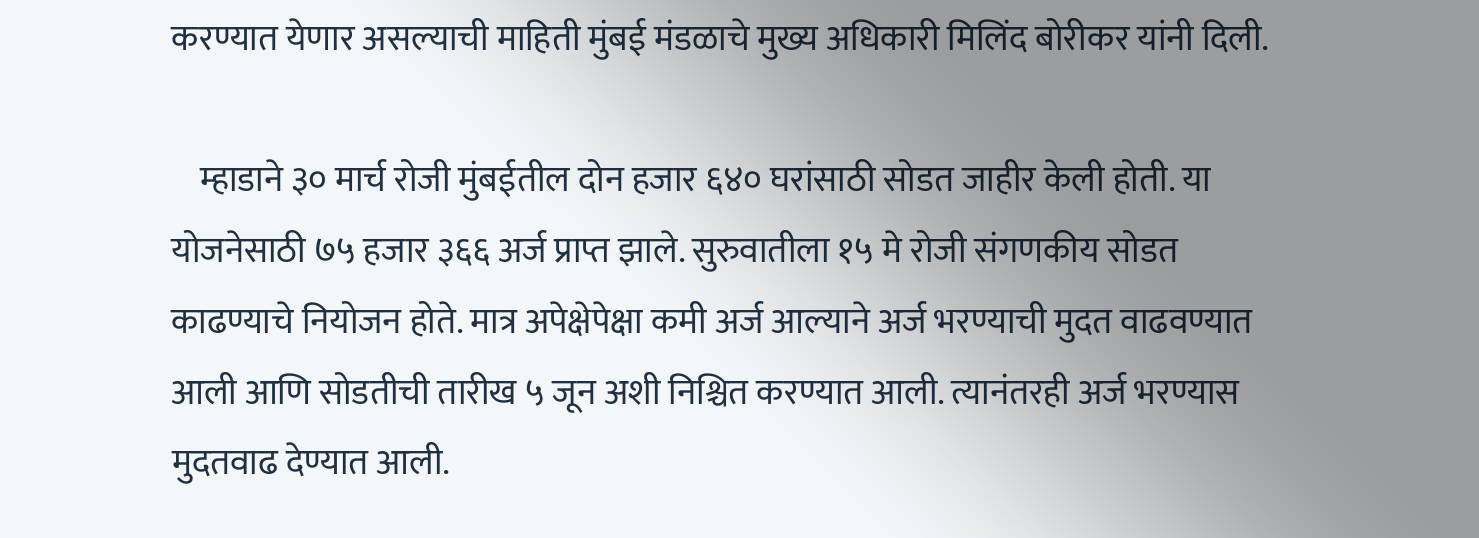करण्यात येणार असल्याची माहिती मुंबई मंडळाचे मुख्य अधिकारी मिलिंद बोरीकर यांनी दिली.

    म्हाडाने ३० मार्च रोजी मुंबईतील दोन हजार ६४० घरांसाठी सोडत जाहीर केली होती. या योजनेसाठी ७५ हजार ३६६ अर्ज प्राप्त झाले. सुरुवातीला १५ मे रोजी संगणकीय सोडत काढण्याचे नियोजन होते. मात्र अपेक्षेपेक्षा कमी अर्ज आल्याने अर्ज भरण्याची मुदत वाढवण्यात आली आणि सोडतीची तारीख ५ जून अशी निश्चित करण्यात आली. त्यानंतरही अर्ज भरण्यास मुदतवाढ देण्यात आली.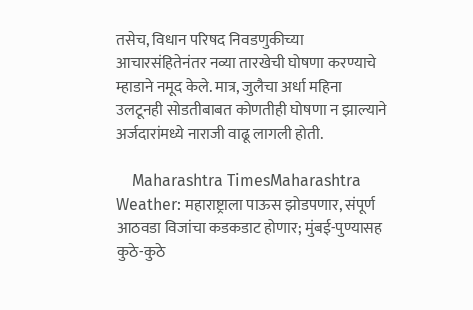तसेच, विधान परिषद निवडणुकीच्या आचारसंहितेनंतर नव्या तारखेची घोषणा करण्याचे म्हाडाने नमूद केले. मात्र, जुलैचा अर्धा महिना उलटूनही सोडतीबाबत कोणतीही घोषणा न झाल्याने अर्जदारांमध्ये नाराजी वाढू लागली होती.

    Maharashtra TimesMaharashtra Weather: महाराष्ट्राला पाऊस झोडपणार, संपूर्ण आठवडा विजांचा कडकडाट होणार; मुंबई-पुण्यासह कुठे-कुठे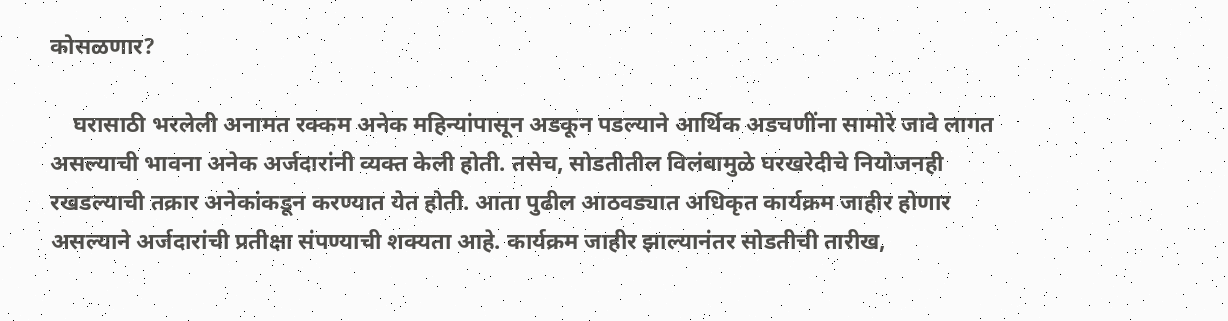कोसळणार?

    घरासाठी भरलेली अनामत रक्कम अनेक महिन्यांपासून अडकून पडल्याने आर्थिक अडचणींना सामोरे जावे लागत असल्याची भावना अनेक अर्जदारांनी व्यक्त केली होती. तसेच, सोडतीतील विलंबामुळे घरखरेदीचे नियोजनही रखडल्याची तक्रार अनेकांकडून करण्यात येत होती. आता पुढील आठवड्यात अधिकृत कार्यक्रम जाहीर होणार असल्याने अर्जदारांची प्रतीक्षा संपण्याची शक्यता आहे. कार्यक्रम जाहीर झाल्यानंतर सोडतीची तारीख,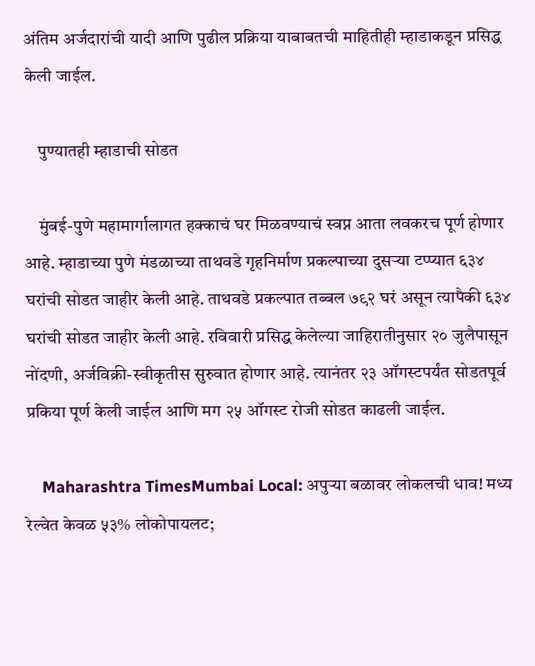अंतिम अर्जदारांची यादी आणि पुढील प्रक्रिया याबाबतची माहितीही म्हाडाकडून प्रसिद्ध केली जाईल.

    पुण्यातही म्हाडाची सोडत

    मुंबई-पुणे महामार्गालागत हक्काचं घर मिळवण्याचं स्वप्न आता लवकरच पूर्ण होणार आहे. म्हाडाच्या पुणे मंडळाच्या ताथवडे गृहनिर्माण प्रकल्पाच्या दुसऱ्या टप्प्यात ६३४ घरांची सोडत जाहीर केली आहे. ताथवडे प्रकल्पात तब्बल ७९२ घरं असून त्यापैकी ६३४ घरांची सोडत जाहीर केली आहे. रविवारी प्रसिद्ध केलेल्या जाहिरातीनुसार २० जुलैपासून नोंदणी, अर्जविक्री-स्वीकृतीस सुरुवात होणार आहे. त्यानंतर २३ ऑगस्टपर्यंत सोडतपूर्व प्रकिया पूर्ण केली जाईल आणि मग २५ ऑगस्ट रोजी सोडत काढली जाईल.

    Maharashtra TimesMumbai Local: अपुऱ्या बळावर लोकलची धाव! मध्य रेल्वेत केवळ ५३% लोकोपायलट;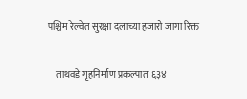पश्चिम रेल्वेत सुरक्षा दलाच्या हजारो जागा रिक्त

    ताथवडे गृहनिर्माण प्रकल्पात ६३४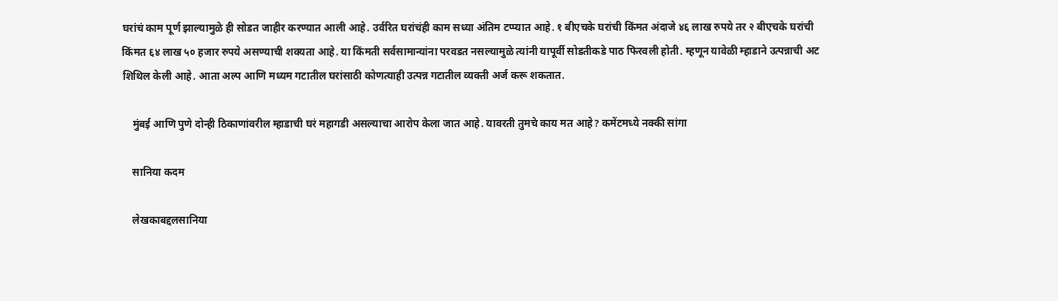घरांचं काम पूर्ण झाल्यामुळे ही सोडत जाहीर करण्यात आली आहे. उर्वरित घरांचंही काम सध्या अंतिम टप्प्यात आहे. १ बीएचके घरांची किंमत अंदाजे ४६ लाख रुपये तर २ बीएचके घरांची किंमत ६४ लाख ५० हजार रुपये असण्याची शक्यता आहे. या किंमती सर्वसामान्यांना परवडत नसल्यामुळे त्यांनी यापूर्वी सोडतीकडे पाठ फिरवली होती. म्हणून यावेळी म्हाडाने उत्पन्नाची अट शिथिल केली आहे. आता अल्प आणि मध्यम गटातील घरांसाठी कोणत्याही उत्पन्न गटातील व्यक्ती अर्ज करू शकतात.

    मुंबई आणि पुणे दोन्ही ठिकाणांवरील म्हाडाची घरं महागडी असल्याचा आरोप केला जात आहे. यावरती तुमचे काय मत आहे? कमेंटमध्ये नक्की सांगा

    सानिया कदम

    लेखकाबद्दलसानिया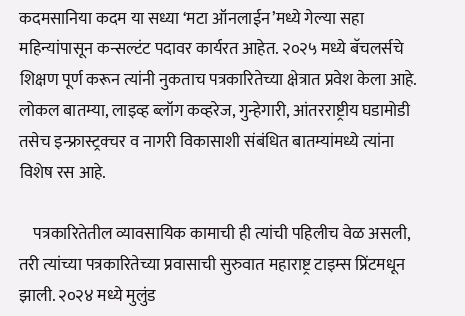कदमसानिया कदम या सध्या ‘मटा ऑनलाईन’मध्ये गेल्या सहा महिन्यांपासून कन्सल्टंट पदावर कार्यरत आहेत. २०२५ मध्ये बॅचलर्सचे शिक्षण पूर्ण करून त्यांनी नुकताच पत्रकारितेच्या क्षेत्रात प्रवेश केला आहे. लोकल बातम्या, लाइव्ह ब्लॉग कव्हरेज, गुन्हेगारी, आंतरराष्ट्रीय घडामोडी तसेच इन्फ्रास्ट्रक्चर व नागरी विकासाशी संबंधित बातम्यांमध्ये त्यांना विशेष रस आहे.

    पत्रकारितेतील व्यावसायिक कामाची ही त्यांची पहिलीच वेळ असली, तरी त्यांच्या पत्रकारितेच्या प्रवासाची सुरुवात महाराष्ट्र टाइम्स प्रिंटमधून झाली. २०२४ मध्ये मुलुंड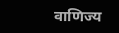वाणिज्य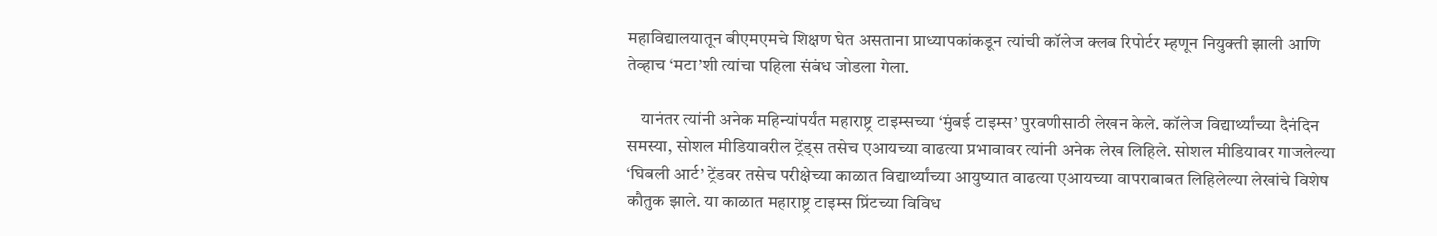महाविद्यालयातून बीएमएमचे शिक्षण घेत असताना प्राध्यापकांकडून त्यांची कॉलेज क्लब रिपोर्टर म्हणून नियुक्ती झाली आणि तेव्हाच ‘मटा’शी त्यांचा पहिला संबंध जोडला गेला.

    यानंतर त्यांनी अनेक महिन्यांपर्यंत महाराष्ट्र टाइम्सच्या ‘मुंबई टाइम्स’ पुरवणीसाठी लेखन केले. कॉलेज विद्यार्थ्यांच्या दैनंदिन समस्या, सोशल मीडियावरील ट्रेंड्स तसेच एआयच्या वाढत्या प्रभावावर त्यांनी अनेक लेख लिहिले. सोशल मीडियावर गाजलेल्या ‘घिबली आर्ट’ ट्रेंडवर तसेच परीक्षेच्या काळात विद्यार्थ्यांच्या आयुष्यात वाढत्या एआयच्या वापराबाबत लिहिलेल्या लेखांचे विशेष कौतुक झाले. या काळात महाराष्ट्र टाइम्स प्रिंटच्या विविध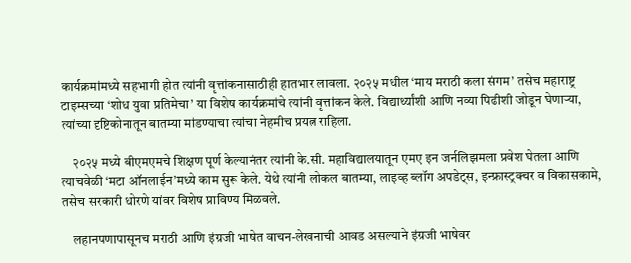कार्यक्रमांमध्ये सहभागी होत त्यांनी वृत्तांकनासाठीही हातभार लावला. २०२५ मधील ‘माय मराठी कला संगम’ तसेच महाराष्ट्र टाइम्सच्या ‘शोध युवा प्रतिमेचा’ या विशेष कार्यक्रमांचे त्यांनी वृत्तांकन केले. विद्यार्थ्यांशी आणि नव्या पिढीशी जोडून घेणाऱ्या, त्यांच्या दृष्टिकोनातून बातम्या मांडण्याचा त्यांचा नेहमीच प्रयत्न राहिला.

    २०२५ मध्ये बीएमएमचे शिक्षण पूर्ण केल्यानंतर त्यांनी के.सी. महाविद्यालयातून एमए इन जर्नलिझमला प्रवेश घेतला आणि त्याचवेळी ‘मटा ऑनलाईन’मध्ये काम सुरू केले. येथे त्यांनी लोकल बातम्या, लाइव्ह ब्लॉग अपडेट्स, इन्फ्रास्ट्रक्चर व विकासकामे, तसेच सरकारी धोरणे यांवर विशेष प्राविण्य मिळवले.

    लहानपणापासूनच मराठी आणि इंग्रजी भाषेत वाचन-लेखनाची आवड असल्याने इंग्रजी भाषेवर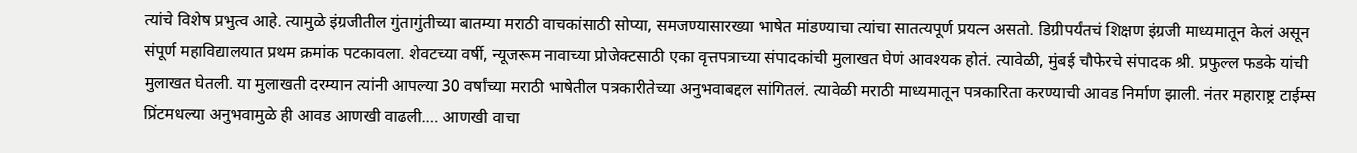त्यांचे विशेष प्रभुत्व आहे. त्यामुळे इंग्रजीतील गुंतागुंतीच्या बातम्या मराठी वाचकांसाठी सोप्या, समजण्यासारख्या भाषेत मांडण्याचा त्यांचा सातत्यपूर्ण प्रयत्न असतो. डिग्रीपर्यंतचं शिक्षण इंग्रजी माध्यमातून केलं असून संपूर्ण महाविद्यालयात प्रथम क्रमांक पटकावला. शेवटच्या वर्षी, न्यूजरूम नावाच्या प्रोजेक्टसाठी एका वृत्तपत्राच्या संपादकांची मुलाखत घेणं आवश्यक होतं. त्यावेळी, मुंबई चौफेरचे संपादक श्री. प्रफुल्ल फडके यांची मुलाखत घेतली. या मुलाखती दरम्यान त्यांनी आपल्या 30 वर्षांच्या मराठी भाषेतील पत्रकारीतेच्या अनुभवाबद्दल सांगितलं. त्यावेळी मराठी माध्यमातून पत्रकारिता करण्याची आवड निर्माण झाली. नंतर महाराष्ट्र टाईम्स प्रिंटमधल्या अनुभवामुळे ही आवड आणखी वाढली.… आणखी वाचा